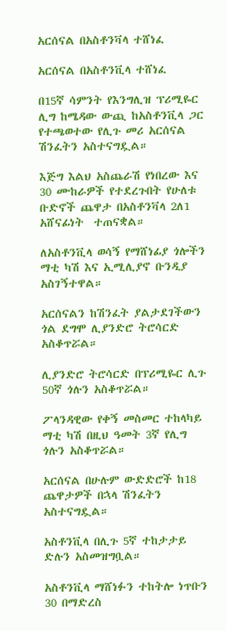አርሰናል በአስቶንቫላ ተሸነፈ

አርሰናል በአስቶንቪላ ተሸነፈ

በ15ኛ ሳምንት የእንግሊዝ ፕሪሚዬር ሊግ ከሜዳው ውጪ ከአስቶንቪላ ጋር የተጫወተው የሊጉ መሪ አርሰናል ሽንፈትን አስተናግዷል።

እጅግ እልህ አስጨራሽ የነበረው እና 30 ሙከራዎች የተደረጉበት የሁለቱ ቡድኖች ጨዋታ በአስቶንቫላ 2ለ1 አሸናፊነት  ተጠናቋል።

ለአስቶንቪላ ወሳኝ የማሸነፊያ ጎሎችን ማቲ ካሽ እና ኢሚሊያኖ ቡንዲያ አስገኝተዋል።

አርሰናልን ከሽንፈት ያልታደገችውን ጎል ደግሞ ሊያንድሮ ትሮሳርድ አስቆጥሯል።

ሊያንድሮ ትሮሳርድ በፕሪሚዬር ሊጉ 50ኛ ጎሉን አስቆጥሯል።

ፖላንዳዊው የቀኝ መስመር ተከላካይ ማቲ ካሽ በዚህ ዓመት 3ኛ የሊግ ጎሉን አስቆጥሯል።

አርሰናል በሁሉም ውድድሮች ከ18 ጨዋታዎች በኋላ ሽንፈትን አስተናግዷል።

አስቶንቪላ በሊጉ 5ኛ ተከታታይ ድሉን አስመዝግቧል።

አስቶንቪላ ማሸነፉን ተከትሎ ነጥቡን 30 በማድረስ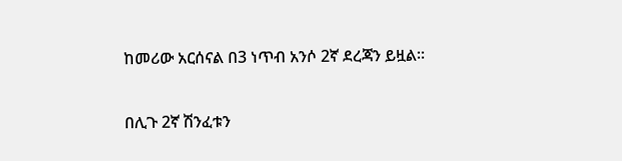ከመሪው አርሰናል በ3 ነጥብ አንሶ 2ኛ ደረጃን ይዟል።

በሊጉ 2ኛ ሽንፈቱን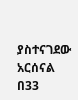ያስተናገደው አርሰናል በ33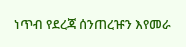ነጥብ የደረጃ ሰንጠረዡን እየመራ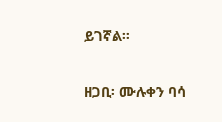ይገኛል።

ዘጋቢ፡ ሙሉቀን ባሳ